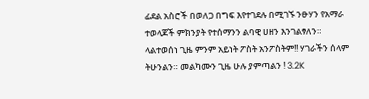ፊደል አስሮች በወለጋ በግፍ እየተገደሉ በሚገኙ ንፁሃን የአማራ ተወላጆች ምክንያት የተሰማንን ልባዊ ሀዘን እንገልፃለን። ላልተወሰነ ጊዜ ምንም አይነት ፖስት አንፖስትም!! ሃገራችን ሰላም ትሁንልን። መልካሙን ጊዜ ሁሉ ያምጣልን ! 3.2K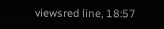viewsred line, 18:57